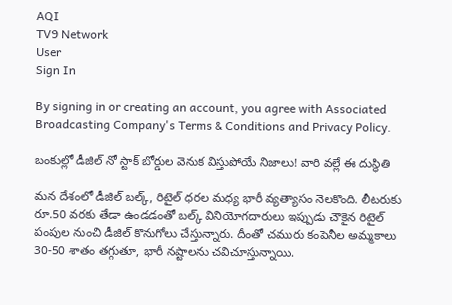AQI
TV9 Network
User
Sign In

By signing in or creating an account, you agree with Associated Broadcasting Company's Terms & Conditions and Privacy Policy.

బంకుల్లో డీజిల్‌ నో స్టాక్‌ బోర్డుల వెనుక విస్తుపోయే నిజాలు! వారి వల్లే ఈ దుస్థితి

మన దేశంలో డీజిల్ బల్క్, రిటైల్ ధరల మధ్య భారీ వ్యత్యాసం నెలకొంది. లీటరుకు రూ.50 వరకు తేడా ఉండడంతో బల్క్ వినియోగదారులు ఇప్పుడు చౌకైన రిటైల్ పంపుల నుంచి డీజిల్ కొనుగోలు చేస్తున్నారు. దీంతో చమురు కంపెనీల అమ్మకాలు 30-50 శాతం తగ్గుతూ, భారీ నష్టాలను చవిచూస్తున్నాయి.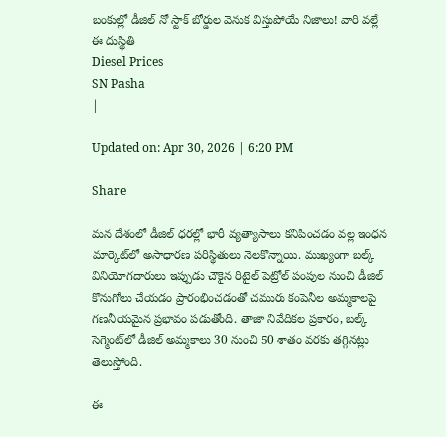బంకుల్లో డీజిల్‌ నో స్టాక్‌ బోర్డుల వెనుక విస్తుపోయే నిజాలు! వారి వల్లే ఈ దుస్థితి
Diesel Prices
SN Pasha
|

Updated on: Apr 30, 2026 | 6:20 PM

Share

మన దేశంలో డీజిల్ ధరల్లో భారీ వ్యత్యాసాలు కనిపించడం వల్ల ఇంధన మార్కెట్‌లో అసాధారణ పరిస్థితులు నెలకొన్నాయి. ముఖ్యంగా బల్క్ వినియోగదారులు ఇప్పుడు చౌకైన రిటైల్ పెట్రోల్ పంపుల నుంచి డీజిల్ కొనుగోలు చేయడం ప్రారంభించడంతో చమురు కంపెనీల అమ్మకాలపై గణనీయమైన ప్రభావం పడుతోంది. తాజా నివేదికల ప్రకారం, బల్క్ సెగ్మెంట్‌లో డీజిల్ అమ్మకాలు 30 నుంచి 50 శాతం వరకు తగ్గినట్లు తెలుస్తోంది.

ఈ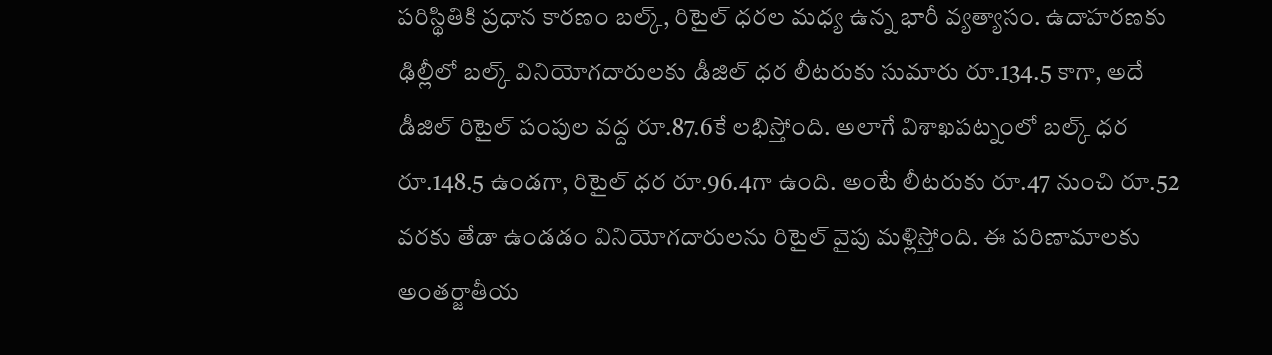పరిస్థితికి ప్రధాన కారణం బల్క్, రిటైల్ ధరల మధ్య ఉన్న భారీ వ్యత్యాసం. ఉదాహరణకు ఢిల్లీలో బల్క్ వినియోగదారులకు డీజిల్ ధర లీటరుకు సుమారు రూ.134.5 కాగా, అదే డీజిల్ రిటైల్ పంపుల వద్ద రూ.87.6కే లభిస్తోంది. అలాగే విశాఖపట్నంలో బల్క్ ధర రూ.148.5 ఉండగా, రిటైల్ ధర రూ.96.4గా ఉంది. అంటే లీటరుకు రూ.47 నుంచి రూ.52 వరకు తేడా ఉండడం వినియోగదారులను రిటైల్ వైపు మళ్లిస్తోంది. ఈ పరిణామాలకు అంతర్జాతీయ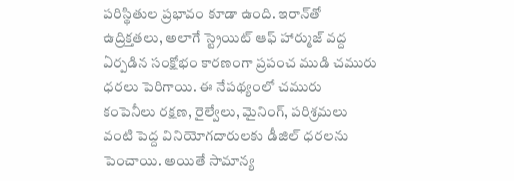పరిస్థితుల ప్రభావం కూడా ఉంది. ఇరాన్‌తో ఉద్రిక్తతలు, అలాగే స్ట్రెయిట్‌ ఆఫ్‌ హార్ముజ్‌ వద్ద ఏర్పడిన సంక్షోభం కారణంగా ప్రపంచ ముడి చమురు ధరలు పెరిగాయి. ఈ నేపథ్యంలో చమురు కంపెనీలు రక్షణ, రైల్వేలు, మైనింగ్, పరిశ్రమలు వంటి పెద్ద వినియోగదారులకు డీజిల్ ధరలను పెంచాయి. అయితే సామాన్య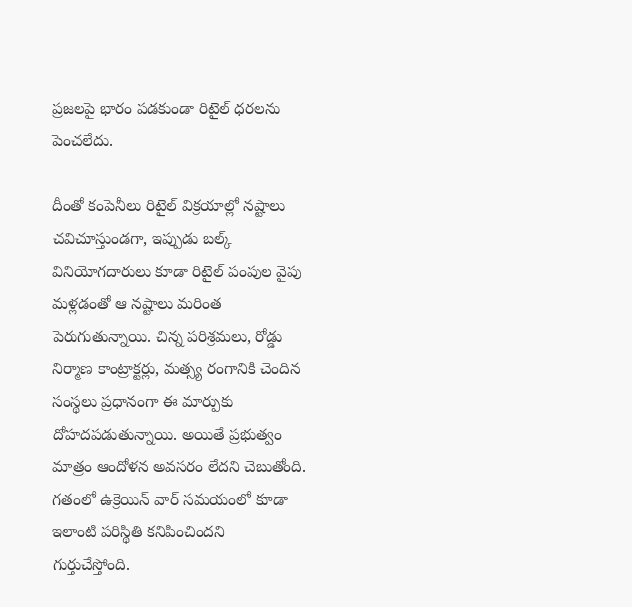ప్రజలపై భారం పడకుండా రిటైల్ ధరలను పెంచలేదు.

దీంతో కంపెనీలు రిటైల్ విక్రయాల్లో నష్టాలు చవిచూస్తుండగా, ఇప్పుడు బల్క్ వినియోగదారులు కూడా రిటైల్ పంపుల వైపు మళ్లడంతో ఆ నష్టాలు మరింత పెరుగుతున్నాయి. చిన్న పరిశ్రమలు, రోడ్డు నిర్మాణ కాంట్రాక్టర్లు, మత్స్య రంగానికి చెందిన సంస్థలు ప్రధానంగా ఈ మార్పుకు దోహదపడుతున్నాయి. అయితే ప్రభుత్వం మాత్రం ఆందోళన అవసరం లేదని చెబుతోంది. గతంలో ఉక్రెయిన్‌ వార్‌ సమయంలో కూడా ఇలాంటి పరిస్థితి కనిపించిందని గుర్తుచేస్తోంది.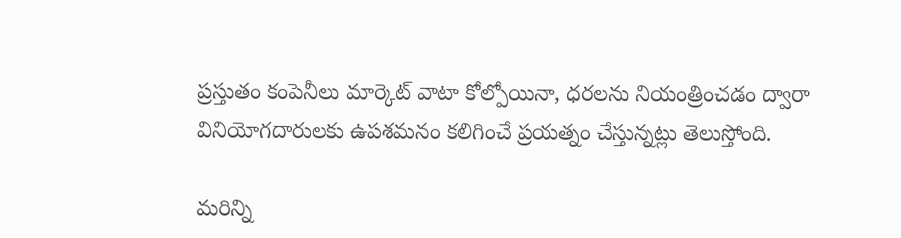ప్రస్తుతం కంపెనీలు మార్కెట్ వాటా కోల్పోయినా, ధరలను నియంత్రించడం ద్వారా వినియోగదారులకు ఉపశమనం కలిగించే ప్రయత్నం చేస్తున్నట్లు తెలుస్తోంది.

మరిన్ని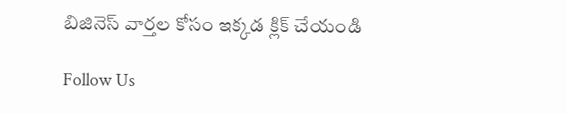బిజినెస్‌ వార్తల కోసం ఇక్కడ క్లిక్‌ చేయండి

Follow Us